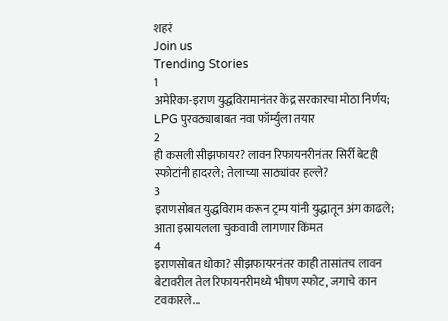शहरं
Join us
Trending Stories
1
अमेरिका-इराण युद्धविरामानंतर केंद्र सरकारचा मोठा निर्णय; LPG पुरवठ्याबाबत नवा फॉर्म्युला तयार
2
ही कसली सीझफायर? लावन रिफायनरीनंतर सिर्री बेटही स्फोटांनी हादरले; तेलाच्या साठ्यांवर हल्ले?
3
इराणसोबत युद्धविराम करून ट्रम्प यांनी युद्धातून अंग काढले; आता इस्रायलला चुकवावी लागणार किंमत
4
इराणसोबत धोका? सीझफायरनंतर काही तासांतच लावन बेटावरील तेल रिफायनरीमध्ये भीषण स्फोट, जगाचे कान टवकारले...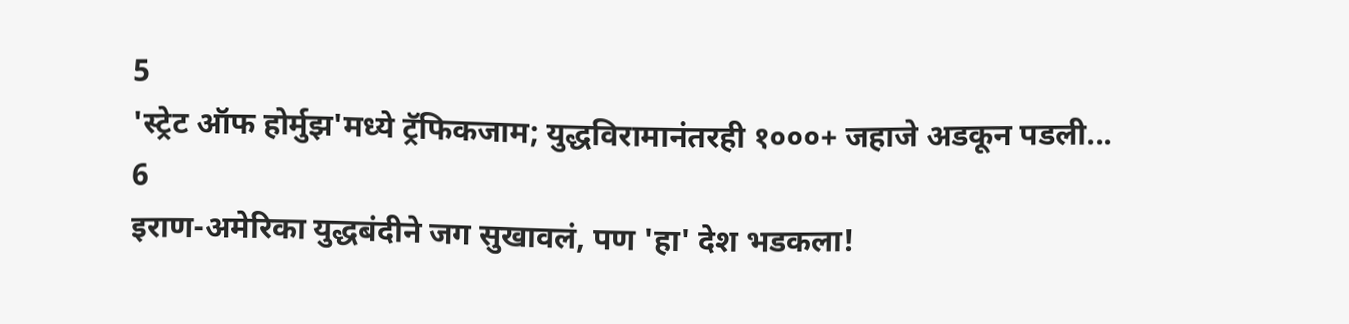5
'स्ट्रेट ऑफ होर्मुझ'मध्ये ट्रॅफिकजाम; युद्धविरामानंतरही १०००+ जहाजे अडकून पडली...
6
इराण-अमेरिका युद्धबंदीने जग सुखावलं, पण 'हा' देश भडकला!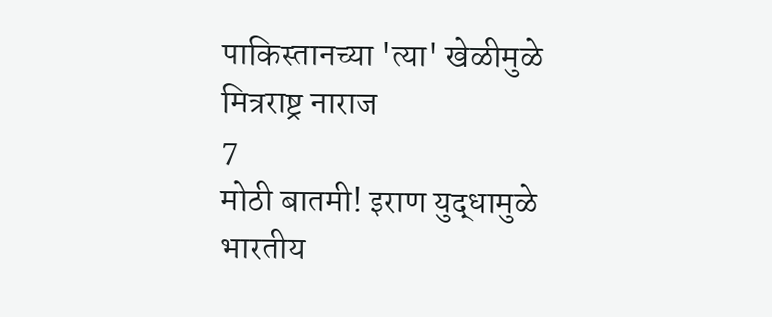पाकिस्तानच्या 'त्या' खेळीमुळे मित्रराष्ट्र नाराज
7
मोठी बातमी! इराण युद्धामुळे भारतीय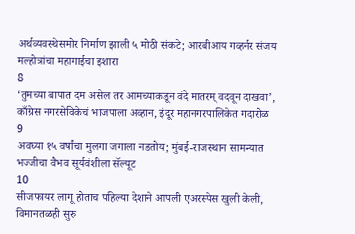अर्थव्यवस्थेसमोर निर्माण झाली ५ मोठी संकटे; आरबीआय गव्हर्नर संजय मल्होत्रांचा महागाईचा इशारा
8
‘तुमच्या बापात दम असेल तर आमच्याकडून वंदे मातरम् वदवून दाखवा’, काँग्रेस नगरसेविकेचं भाजपाला अव्हान, इंदूर महानगरपालिकेत गदारोळ
9
अवघ्या १५ वर्षांचा मुलगा जगाला नडतोय; मुंबई-राजस्थान सामन्यात भज्जीचा वैभव सूर्यवंशीला सॅल्यूट
10
सीजफायर लागू होताच पहिल्या देशाने आपली एअरस्पेस खुली केली, विमानतळही सुरु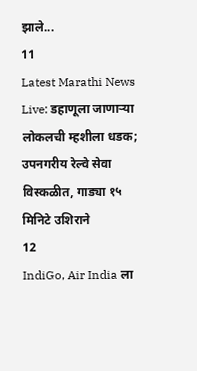झाले...
11
Latest Marathi News Live: डहाणूला जाणाऱ्या लोकलची म्हशीला धडक; उपनगरीय रेल्वे सेवा विस्कळीत, गाड्या १५ मिनिटे उशिराने
12
IndiGo, Air India ला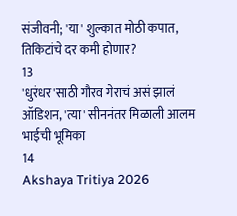संजीवनी; 'या' शुल्कात मोठी कपात, तिकिटांचे दर कमी होणार?
13
'धुरंधर'साठी गौरव गेराचं असं झालं ऑडिशन, 'त्या' सीननंतर मिळाली आलम भाईची भूमिका
14
Akshaya Tritiya 2026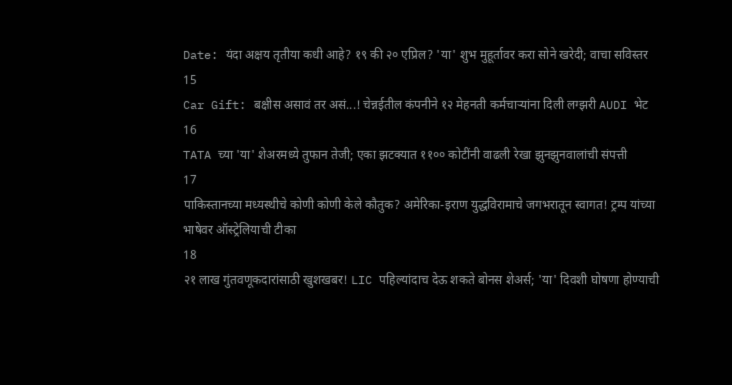Date: यंदा अक्षय तृतीया कधी आहे? १९ की २० एप्रिल? 'या' शुभ मुहूर्तावर करा सोने खरेदी; वाचा सविस्तर
15
Car Gift: बक्षीस असावं तर असं...! चेन्नईतील कंपनीने १२ मेहनती कर्मचाऱ्यांना दिली लग्झरी AUDI भेट
16
TATA च्या 'या' शेअरमध्ये तुफान तेजी; एका झटक्यात ११०० कोटींनी वाढली रेखा झुनझुनवालांची संपत्ती
17
पाकिस्तानच्या मध्यस्थीचे कोणी कोणी केले कौतुक? अमेरिका-इराण युद्धविरामाचे जगभरातून स्वागत! ट्रम्प यांच्या भाषेवर ऑस्ट्रेलियाची टीका
18
२१ लाख गुंतवणूकदारांसाठी खुशखबर! LIC पहिल्यांदाच देऊ शकते बोनस शेअर्स; 'या' दिवशी घोषणा होण्याची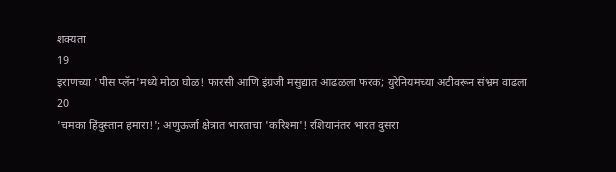शक्यता
19
इराणच्या 'पीस प्लॅन'मध्ये मोठा घोळ! फारसी आणि इंग्रजी मसुद्यात आढळला फरक; युरेनियमच्या अटीवरून संभ्रम वाढला
20
'चमका हिंदुस्तान हमारा!'; अणुऊर्जा क्षेत्रात भारताचा 'करिश्मा'! रशियानंतर भारत दुसरा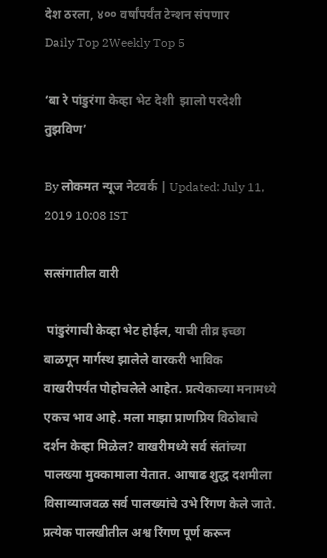देश ठरला, ४०० वर्षांपर्यंत टेन्शन संपणार
Daily Top 2Weekly Top 5

‘बा रे पांडुरंगा केव्हा भेट देशी  झालो परदेशी तुझविण’

By लोकमत न्यूज नेटवर्क | Updated: July 11, 2019 10:08 IST

सत्संगातील वारी

 पांडुरंगाची केव्हा भेट होईल, याची तीव्र इच्छा बाळगून मार्गस्थ झालेले वारकरी भाविक वाखरीपर्यंत पोहोचलेले आहेत. प्रत्येकाच्या मनामध्ये एकच भाव आहे. मला माझा प्राणप्रिय विठोबाचे दर्शन केव्हा मिळेल? वाखरीमध्ये सर्व संतांच्या पालख्या मुक्कामाला येतात. आषाढ शुद्ध दशमीला विसाव्याजवळ सर्व पालख्यांचे उभे रिंगण केले जाते. प्रत्येक पालखीतील अश्व रिंगण पूर्ण करून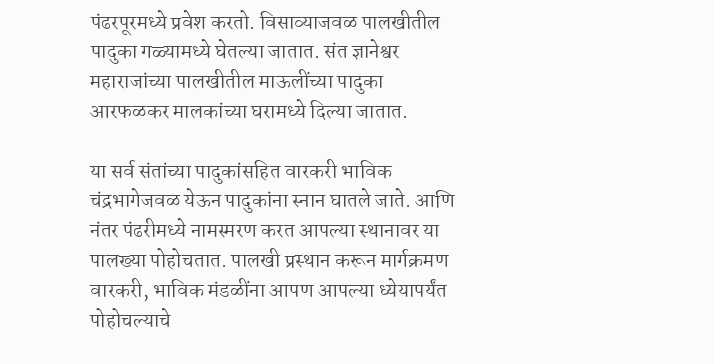पंढरपूरमध्ये प्रवेश करतो. विसाव्याजवळ पालखीतील पादुका गळ्यामध्ये घेतल्या जातात. संत ज्ञानेश्वर महाराजांच्या पालखीतील माऊलींच्या पादुका आरफळकर मालकांच्या घरामध्ये दिल्या जातात.

या सर्व संतांच्या पादुकांसहित वारकरी भाविक चंद्रभागेजवळ येऊन पादुकांना स्नान घातले जाते. आणि नंतर पंढरीमध्ये नामस्मरण करत आपल्या स्थानावर या पालख्या पोहोचतात. पालखी प्रस्थान करून मार्गक्रमण वारकरी, भाविक मंडळींना आपण आपल्या ध्येयापर्यंत पोहोचल्याचे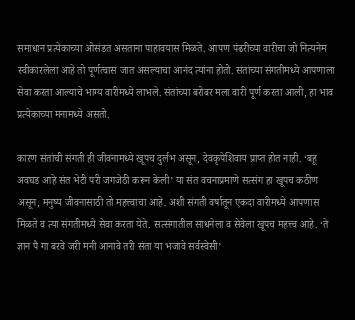समाधान प्रत्येकाच्या ओसंडत असताना पाहावयास मिळते. आपण पंढरीच्या वारीचा जो नित्यनेम स्वीकारलेला आहे तो पूर्णत्वास जात असल्याचा आनंद त्यांना होतो. संतांच्या संगतीमध्ये आपणाला सेवा करता आल्याचे भाग्य वारीमध्ये लाभले. संतांच्या बरोबर मला वारी पूर्ण करता आली, हा भाव प्रत्येकाच्या मनामध्ये असतो.

कारण संतांची संगती ही जीवनामध्ये खूपच दुर्लभ असून, देवकृपेशिवाय प्राप्त होत नाही. ‘बहू अवघड आहे संत भेटी परी जगजेठी करून केली’ या संत वचनाप्रमाणे सत्संग हा खूपच कठीण असून, मनुष्य जीवनासाठी तो महत्त्वाचा आहे. अशी संगती वर्षातून एकदा वारीमध्ये आपणास मिळते व त्या संगतीमध्ये सेवा करता येते. सत्संगातील साधनेला व सेवेला खूपच महत्त्व आहे. ‘ते ज्ञान पै गा बरवे जरी मनी आनावे तरी संता या भजावे सर्वस्वेसी’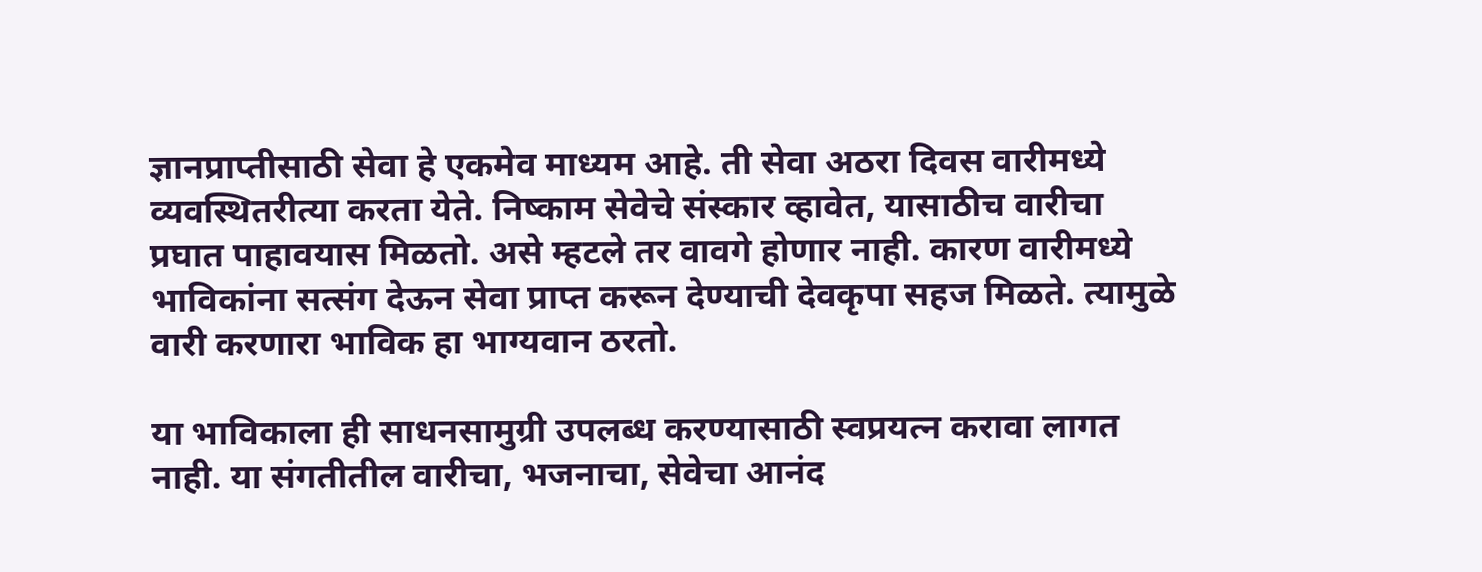ज्ञानप्राप्तीसाठी सेवा हे एकमेव माध्यम आहे. ती सेवा अठरा दिवस वारीमध्ये व्यवस्थितरीत्या करता येते. निष्काम सेवेचे संस्कार व्हावेत, यासाठीच वारीचा प्रघात पाहावयास मिळतो. असे म्हटले तर वावगे होणार नाही. कारण वारीमध्ये भाविकांना सत्संग देऊन सेवा प्राप्त करून देण्याची देवकृपा सहज मिळते. त्यामुळे वारी करणारा भाविक हा भाग्यवान ठरतो.

या भाविकाला ही साधनसामुग्री उपलब्ध करण्यासाठी स्वप्रयत्न करावा लागत नाही. या संगतीतील वारीचा, भजनाचा, सेवेचा आनंद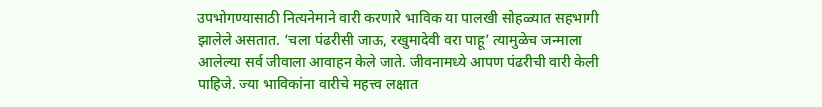उपभोगण्यासाठी नित्यनेमाने वारी करणारे भाविक या पालखी सोहळ्यात सहभागी झालेले असतात. ‘चला पंढरीसी जाऊ, रखुमादेवी वरा पाहू’ त्यामुळेच जन्माला आलेल्या सर्व जीवाला आवाहन केले जाते. जीवनामध्ये आपण पंढरीची वारी केली पाहिजे. ज्या भाविकांना वारीचे महत्त्व लक्षात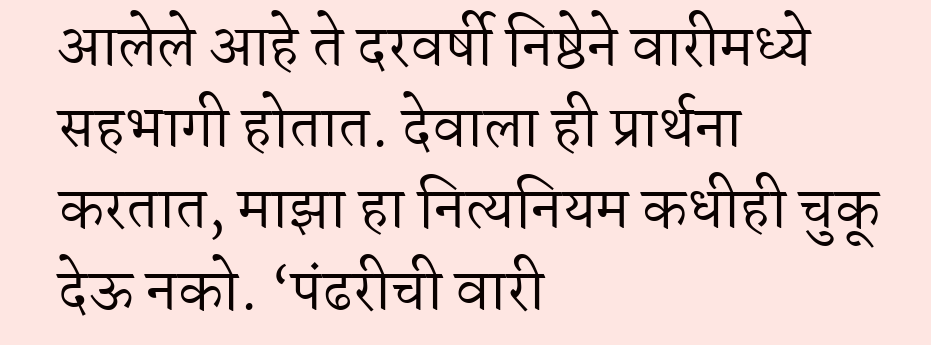आलेले आहे ते दरवर्षी निष्ठेने वारीमध्ये सहभागी होतात. देवाला ही प्रार्थना करतात, माझा हा नित्यनियम कधीही चुकू देऊ नको. ‘पंढरीची वारी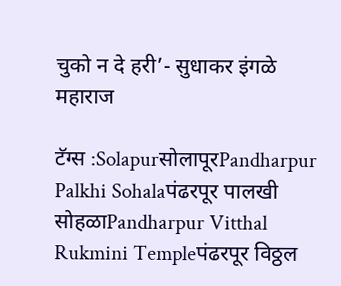चुको न दे हरी’- सुधाकर इंगळे महाराज

टॅग्स :SolapurसोलापूरPandharpur Palkhi Sohalaपंढरपूर पालखी सोहळाPandharpur Vitthal Rukmini Templeपंढरपूर विठ्ठल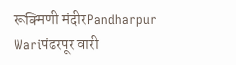रूक्मिणी मंदीरPandharpur Wariपंढरपूर वारी